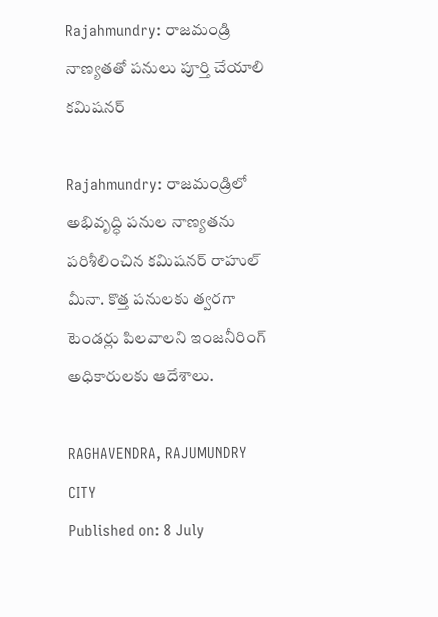Rajahmundry: రాజమండ్రి నాణ్యతతో పనులు పూర్తి చేయాలి కమిషనర్

Rajahmundry: రాజమండ్రిలో అభివృద్ధి పనుల నాణ్యతను పరిశీలించిన కమిషనర్ రాహుల్ మీనా. కొత్త పనులకు త్వరగా టెండర్లు పిలవాలని ఇంజనీరింగ్ అధికారులకు ఆదేశాలు.

RAGHAVENDRA, RAJUMUNDRY CITY
Published on: 8 July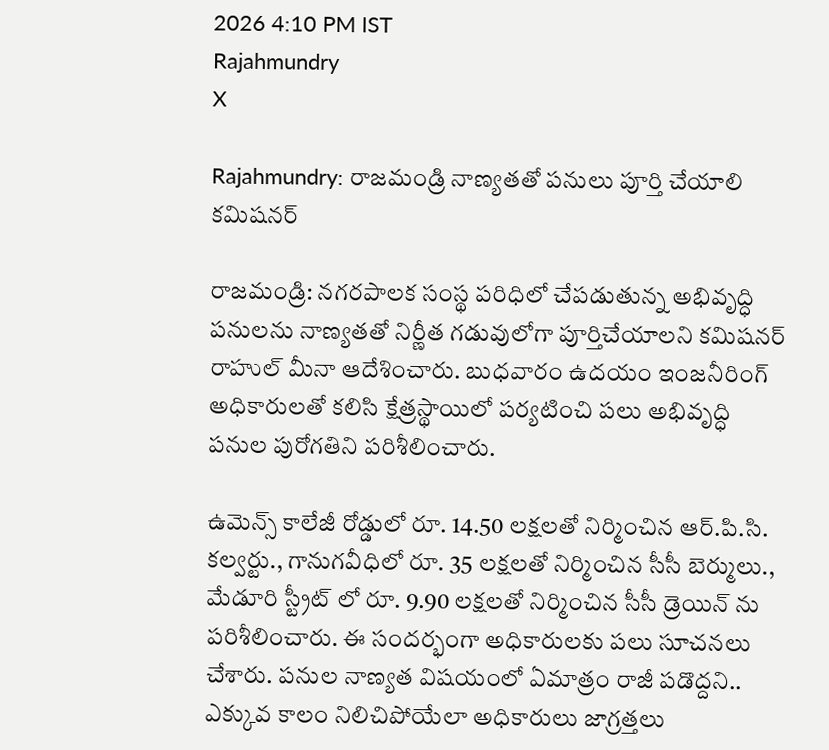2026 4:10 PM IST
Rajahmundry
X

Rajahmundry: రాజమండ్రి నాణ్యతతో పనులు పూర్తి చేయాలి కమిషనర్

రాజమండ్రి: నగరపాలక సంస్థ పరిధిలో చేపడుతున్న అభివృద్ధి పనులను నాణ్యతతో నిర్ణీత గడువులోగా పూర్తిచేయాలని కమిషనర్ రాహుల్ మీనా ఆదేశించారు. బుధవారం ఉదయం ఇంజనీరింగ్ అధికారులతో కలిసి క్షేత్రస్థాయిలో పర్యటించి పలు అభివృద్ధి పనుల పురోగతిని పరిశీలించారు.

ఉమెన్స్ కాలేజీ రోడ్డులో రూ. 14.50 లక్షలతో నిర్మించిన ఆర్.పి.సి. కల్వర్టు., గానుగవీధిలో రూ. 35 లక్షలతో నిర్మించిన సీసీ బెర్ములు., మేడూరి స్ట్రీట్ లో రూ. 9.90 లక్షలతో నిర్మించిన సీసీ డ్రెయిన్ ను పరిశీలించారు. ఈ సందర్భంగా అధికారులకు పలు సూచనలు చేశారు. పనుల నాణ్యత విషయంలో ఏమాత్రం రాజీ పడొద్దని.. ఎక్కువ కాలం నిలిచిపోయేలా అధికారులు జాగ్రత్తలు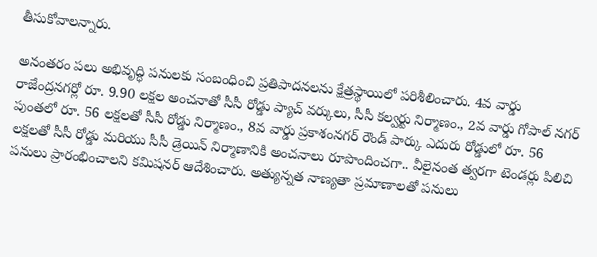తీసుకోవాలన్నారు.

అనంతరం పలు అభివృద్ధి పనులకు సంబంధించి ప్రతిపాదనలను క్షేత్రస్థాయిలో పరిశీలించారు. 4వ వార్డు రాజేంద్రనగర్లో రూ. 9.90 లక్షల అంచనాతో సీసీ రోడ్డు ప్యాచ్ వర్కులు, సీసీ కల్వర్టు నిర్మాణం., 2వ వార్డు గోపాల్ నగర్ పుంతలో రూ. 56 లక్షలతో సీసీ రోడ్డు నిర్మాణం., 8వ వార్డు ప్రకాశంనగర్ రౌండ్ పార్కు ఎదురు రోడ్డులో రూ. 56 లక్షలతో సీసీ రోడ్డు మరియు సీసీ డ్రెయిన్ నిర్మాణానికి అంచనాలు రూపొందించగా.. వీలైనంత త్వరగా టెండర్లు పిలిచి పనులు ప్రారంభించాలని కమిషనర్ ఆదేశించారు. అత్యున్నత నాణ్యతా ప్రమాణాలతో పనులు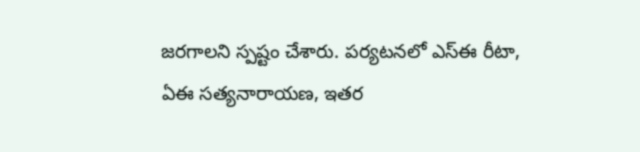జరగాలని స్పష్టం చేశారు. పర్యటనలో ఎస్ఈ రీటా, ఏఈ సత్యనారాయణ, ఇతర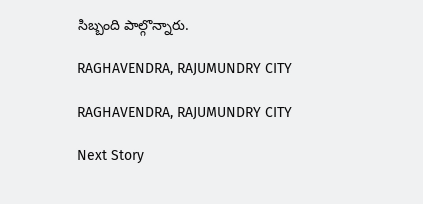సిబ్బంది పాల్గొన్నారు.

RAGHAVENDRA, RAJUMUNDRY CITY

RAGHAVENDRA, RAJUMUNDRY CITY

Next Story